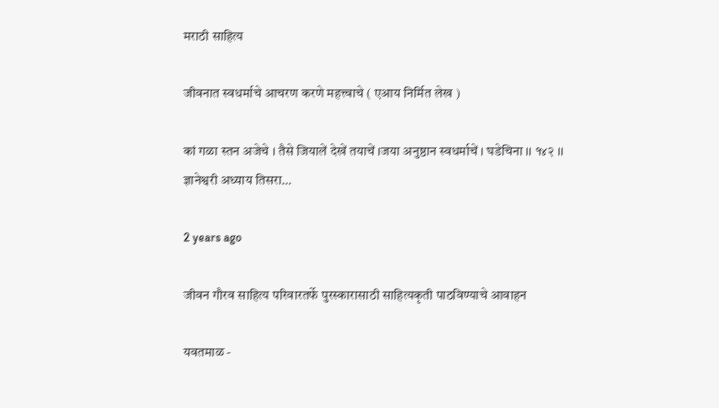मराठी साहित्य

जीवनात स्वधर्माचे आचरण करणे महत्त्वाचे ( एआय निर्मित लेख )

कां गळा स्तन अजेचे । तैसे जियालें देखें तयाचें ।जया अनुष्ठान स्वधर्माचें । घडेचिना ।। १४२ ।। ज्ञानेश्वरी अध्याय तिसरा…

2 years ago

जीवन गौरव साहित्य परिवारतर्फे पुरस्कारासाठी साहित्यकृती पाठविण्याचे आवाहन

यवतमाळ -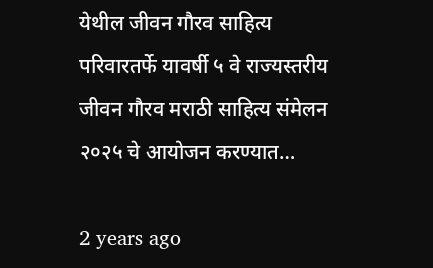येथील जीवन गौरव साहित्य परिवारतर्फे यावर्षी ५ वे राज्यस्तरीय जीवन गौरव मराठी साहित्य संमेलन २०२५ चे आयोजन करण्यात…

2 years ago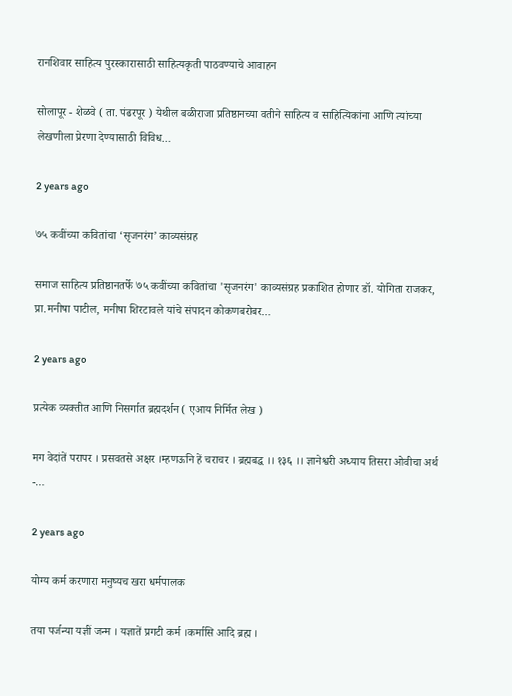रानशिवार साहित्य पुरस्कारासाठी साहित्यकृती पाठवण्याचे आवाहन

सोलापूर - शेळवे ( ता. पंढरपूर ) येथील बळीराजा प्रतिष्ठानच्या वतीने साहित्य व साहित्यिकांना आणि त्यांच्या लेखणीला प्रेरणा देण्यासाठी विविध…

2 years ago

७५ कवींच्या कवितांचा ‘सृजनरंग’ काव्यसंग्रह

समाज साहित्य प्रतिष्ठानतर्फे ७५ कवींच्या कवितांचा 'सृजनरंग' काव्यसंग्रह प्रकाशित होणार डॉ. योगिता राजकर, प्रा.मनीषा पाटील, मनीषा शिरटावले यांचे संपादन कोकणबरोबर…

2 years ago

प्रत्येक व्यक्तीत आणि निसर्गात ब्रह्मदर्शन ( एआय निर्मित लेख )

मग वेदांतें परापर । प्रसवतसे अक्षर ।म्हणऊनि हें चराचर । ब्रह्मबद्ध ।। १३६ ।। ज्ञानेश्वरी अध्याय तिसरा ओवीचा अर्थ -…

2 years ago

योग्य कर्म करणारा मनुष्यच खरा धर्मपालक

तया पर्जन्या यज्ञीं जन्म । यज्ञातें प्रगटी कर्म ।कर्मासि आदि ब्रह्म ।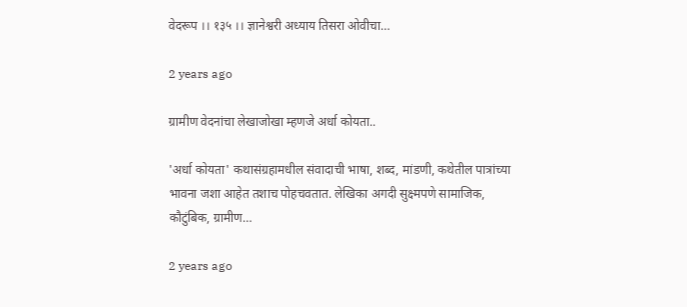वेदरूप ।। १३५ ।। ज्ञानेश्वरी अध्याय तिसरा ओवीचा…

2 years ago

ग्रामीण वेदनांचा लेखाजोखा म्हणजे अर्धा कोयता..

'अर्धा कोयता' कथासंग्रहामधील संवादाची भाषा, शब्द, मांडणी, कथेतील पात्रांच्या भावना जशा आहेत तशाच पोहचवतात. लेखिका अगदी सुक्ष्मपणे सामाजिक, कौटुंबिक, ग्रामीण…

2 years ago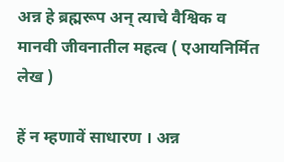अन्न हे ब्रह्मरूप अन् त्याचे वैश्विक व मानवी जीवनातील महत्व ( एआयनिर्मित लेख )

हें न म्हणावें साधारण । अन्न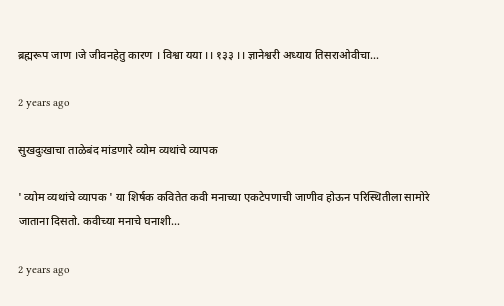ब्रह्मरूप जाण ।जे जीवनहेतु कारण । विश्वा यया ।। १३३ ।। ज्ञानेश्वरी अध्याय तिसराओवीचा…

2 years ago

सुखदुःखाचा ताळेबंद मांडणारे व्योम व्यथांचे व्यापक

' व्योम व्यथांचे व्यापक ' या शिर्षक कवितेत कवी मनाच्या एकटेपणाची जाणीव होऊन परिस्थितीला सामोरे जाताना दिसतो. कवीच्या मनाचे घनाशी…

2 years ago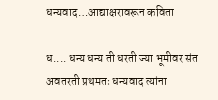धन्यवाद…आद्याक्षरावरून कविता

ध.... धन्य धन्य ती धरती ज्या भूमीवर संत अवतरती प्रथमतः धन्यवाद त्यांना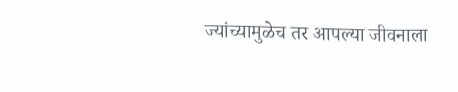ज्यांच्यामुळेच तर आपल्या जीवनाला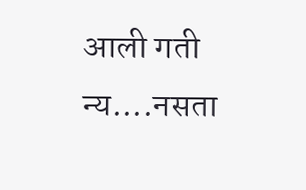आली गती न्य....नसता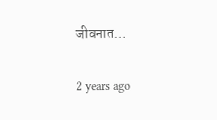जीवनात…

2 years ago